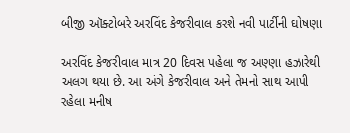બીજી ઑક્ટોબરે અરવિંદ કેજરીવાલ કરશે નવી પાર્ટીની ઘોષણા

અરવિંદ કેજરીવાલ માત્ર 20 દિવસ પહેલા જ અણ્ણા હઝારેથી અલગ થયા છે. આ અંગે કેજરીવાલ અને તેમનો સાથ આપી રહેલા મનીષ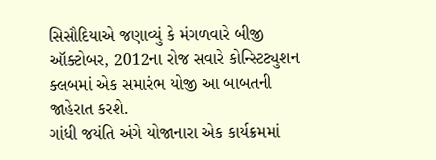સિસૌદિયાએ જણાવ્યું કે મંગળવારે બીજી ઑક્ટોબર, 2012ના રોજ સવારે કોન્સ્ટિટ્યુશન ક્લબમાં એક સમારંભ યોજી આ બાબતની જાહેરાત કરશે.
ગાંધી જયંતિ અંગે યોજાનારા એક કાર્યક્રમમાં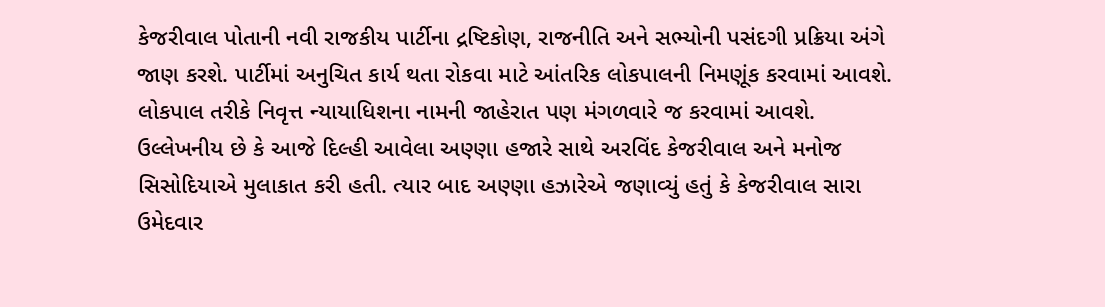કેજરીવાલ પોતાની નવી રાજકીય પાર્ટીના દ્રષ્ટિકોણ, રાજનીતિ અને સભ્યોની પસંદગી પ્રક્રિયા અંગે જાણ કરશે. પાર્ટીમાં અનુચિત કાર્ય થતા રોકવા માટે આંતરિક લોકપાલની નિમણૂંક કરવામાં આવશે. લોકપાલ તરીકે નિવૃત્ત ન્યાયાધિશના નામની જાહેરાત પણ મંગળવારે જ કરવામાં આવશે.
ઉલ્લેખનીય છે કે આજે દિલ્હી આવેલા અણ્ણા હજારે સાથે અરવિંદ કેજરીવાલ અને મનોજ સિસોદિયાએ મુલાકાત કરી હતી. ત્યાર બાદ અણ્ણા હઝારેએ જણાવ્યું હતું કે કેજરીવાલ સારા ઉમેદવાર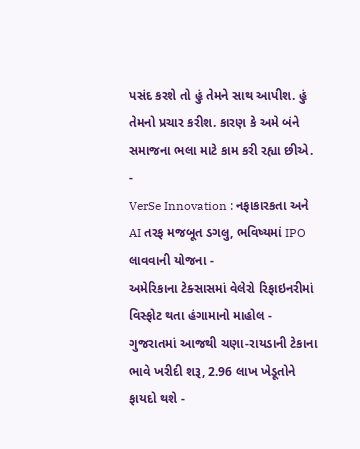પસંદ કરશે તો હું તેમને સાથ આપીશ. હું તેમનો પ્રચાર કરીશ. કારણ કે અમે બંને સમાજના ભલા માટે કામ કરી રહ્યા છીએ.
-
VerSe Innovation : નફાકારકતા અને AI તરફ મજબૂત ડગલુ, ભવિષ્યમાં IPO લાવવાની યોજના -
અમેરિકાના ટેક્સાસમાં વેલેરો રિફાઇનરીમાં વિસ્ફોટ થતા હંગામાનો માહોલ -
ગુજરાતમાં આજથી ચણા-રાયડાની ટેકાના ભાવે ખરીદી શરૂ, 2.96 લાખ ખેડૂતોને ફાયદો થશે -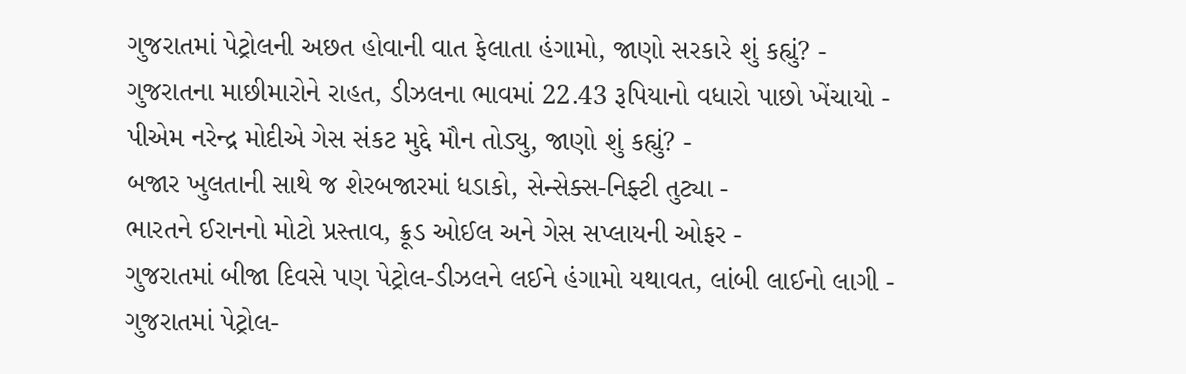ગુજરાતમાં પેટ્રોલની અછત હોવાની વાત ફેલાતા હંગામો, જાણો સરકારે શું કહ્યું? -
ગુજરાતના માછીમારોને રાહત, ડીઝલના ભાવમાં 22.43 રૂપિયાનો વધારો પાછો ખેંચાયો -
પીએમ નરેન્દ્ર મોદીએ ગેસ સંકટ મુદ્દે મૌન તોડ્યુ, જાણો શું કહ્યું? -
બજાર ખુલતાની સાથે જ શેરબજારમાં ધડાકો, સેન્સેક્સ-નિફ્ટી તુટ્યા -
ભારતને ઈરાનનો મોટો પ્રસ્તાવ, ક્રૂડ ઓઈલ અને ગેસ સપ્લાયની ઓફર -
ગુજરાતમાં બીજા દિવસે પણ પેટ્રોલ-ડીઝલને લઈને હંગામો યથાવત, લાંબી લાઈનો લાગી -
ગુજરાતમાં પેટ્રોલ-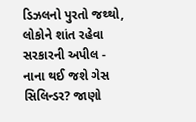ડિઝલનો પુરતો જથ્થો, લોકોને શાંત રહેવા સરકારની અપીલ -
નાના થઈ જશે ગેસ સિલિન્ડર? જાણો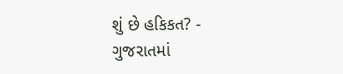શું છે હકિકત? -
ગુજરાતમાં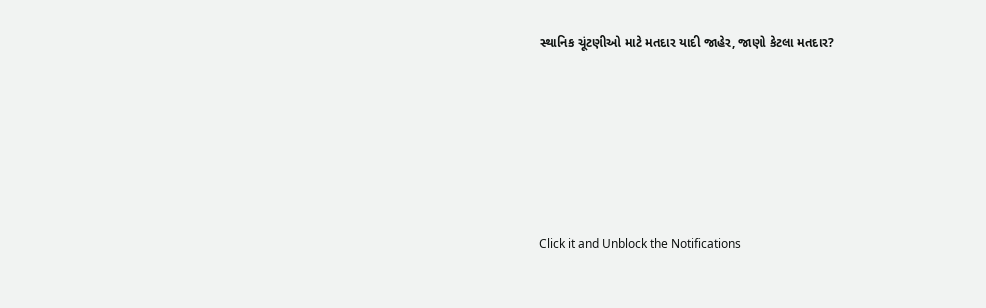સ્થાનિક ચૂંટણીઓ માટે મતદાર યાદી જાહેર, જાણો કેટલા મતદાર?






Click it and Unblock the Notifications